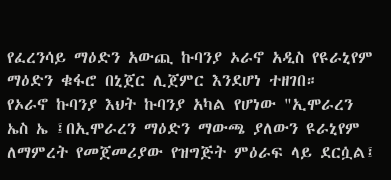የፈረንሳይ ማዕድን አውጪ ኩባንያ ኦራኖ አዲስ የዩራኒየም ማዕድን ቁፋሮ በኒጀር ሊጀምር እንደሆነ ተዘገበ።
የኦራኖ ኩባንያ እህት ኩባንያ አካል የሆነው "ኢሞራረን ኤስ ኤ ፤በኢሞራረን ማዕድን ማውጫ ያለውን ዩራኒየም ለማምረት የመጀመሪያው የዝግጅት ምዕራፍ ላይ ደርሷል፤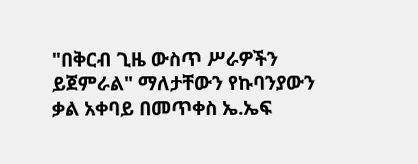"በቅርብ ጊዜ ውስጥ ሥራዎችን ይጀምራል" ማለታቸውን የኩባንያውን ቃል አቀባይ በመጥቀስ ኤ.ኤፍ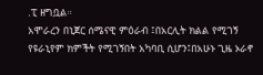.ፒ ዘግቧል።
አሞራረን በኒጀር ሰሜናዊ ምዕራብ ፤በአርሊት ክልል የሚገኝ የዩራኒየም ክምችት የሚገኝበት አካባቢ ሲሆን፤በአሁኑ ጊዜ ኦራኖ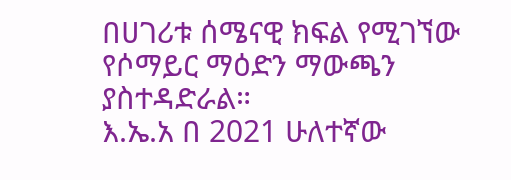በሀገሪቱ ሰሜናዊ ክፍል የሚገኘው የሶማይር ማዕድን ማውጫን ያስተዳድራል።
እ.ኤ.አ በ 2021 ሁለተኛው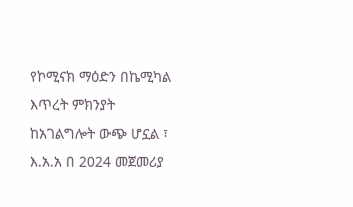የኮሚናክ ማዕድን በኬሚካል እጥረት ምክንያት ከአገልግሎት ውጭ ሆኗል ፣ እ.አ.አ በ 2024 መጀመሪያ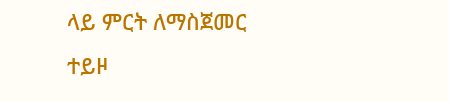ላይ ምርት ለማስጀመር ተይዞ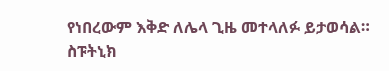የነበረውም እቅድ ለሌላ ጊዜ መተላለፉ ይታወሳል።
ስፑትኒክ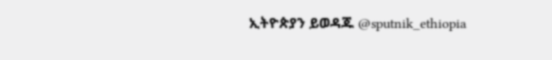ኢትዮጵያን ይወዳጁ @sputnik_ethiopia